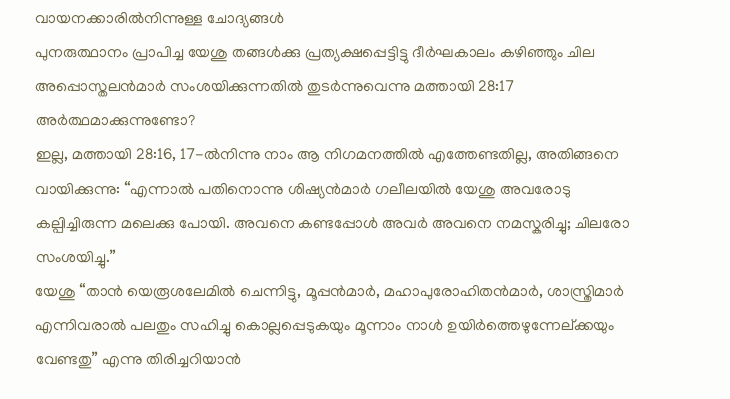വായനക്കാരിൽനിന്നുള്ള ചോദ്യങ്ങൾ
പുനരുത്ഥാനം പ്രാപിച്ച യേശു തങ്ങൾക്കു പ്രത്യക്ഷപ്പെട്ടിട്ടു ദീർഘകാലം കഴിഞ്ഞും ചില അപ്പൊസ്തലൻമാർ സംശയിക്കുന്നതിൽ തുടർന്നുവെന്നു മത്തായി 28:17 അർത്ഥമാക്കുന്നുണ്ടോ?
ഇല്ല, മത്തായി 28:16, 17-ൽനിന്നു നാം ആ നിഗമനത്തിൽ എത്തേണ്ടതില്ല, അതിങ്ങനെ വായിക്കുന്നു: “എന്നാൽ പതിനൊന്നു ശിഷ്യൻമാർ ഗലീലയിൽ യേശു അവരോടു കല്പിച്ചിരുന്ന മലെക്കു പോയി. അവനെ കണ്ടപ്പോൾ അവർ അവനെ നമസ്കരിച്ചു; ചിലരോ സംശയിച്ചു.”
യേശു “താൻ യെരൂശലേമിൽ ചെന്നിട്ടു, മൂപ്പൻമാർ, മഹാപുരോഹിതൻമാർ, ശാസ്ത്രിമാർ എന്നിവരാൽ പലതും സഹിച്ചു കൊല്ലപ്പെടുകയും മൂന്നാം നാൾ ഉയിർത്തെഴുന്നേല്ക്കയും വേണ്ടതു” എന്നു തിരിച്ചറിയാൻ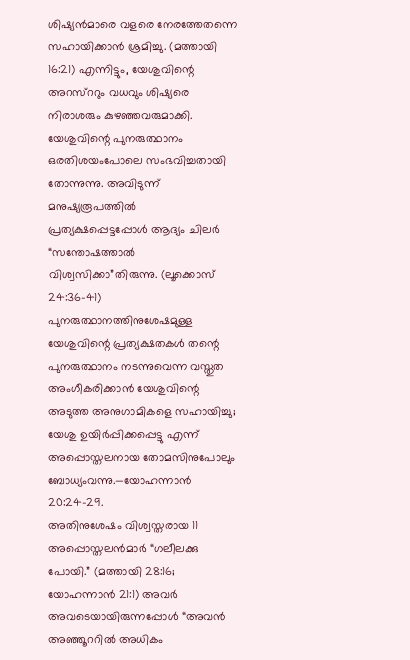ശിഷ്യൻമാരെ വളരെ നേരത്തേതന്നെ സഹായിക്കാൻ ശ്രമിച്ചു. (മത്തായി 16:21) എന്നിട്ടും, യേശുവിന്റെ അറസ്ററും വധവും ശിഷ്യരെ നിരാശരും കുഴഞ്ഞവരുമാക്കി. യേശുവിന്റെ പുനരുത്ഥാനം ഒരതിശയംപോലെ സംഭവിച്ചതായി തോന്നുന്നു. അവിടുന്ന് മനുഷ്യരൂപത്തിൽ പ്രത്യക്ഷപ്പെട്ടപ്പോൾ ആദ്യം ചിലർ “സന്തോഷത്താൽ വിശ്വസിക്കാ”തിരുന്നു. (ലൂക്കൊസ് 24:36-41) പുനരുത്ഥാനത്തിനുശേഷമുള്ള യേശുവിന്റെ പ്രത്യക്ഷതകൾ തന്റെ പുനരുത്ഥാനം നടന്നുവെന്ന വസ്തുത അംഗീകരിക്കാൻ യേശുവിന്റെ അടുത്ത അനുഗാമികളെ സഹായിച്ചു; യേശു ഉയിർപ്പിക്കപ്പെട്ടു എന്ന് അപ്പൊസ്തലനായ തോമസിനുപോലും ബോധ്യംവന്നു.—യോഹന്നാൻ 20:24-29.
അതിനുശേഷം വിശ്വസ്തരായ 11 അപ്പൊസ്തലൻമാർ “ഗലീലക്കു പോയി.” (മത്തായി 28:16; യോഹന്നാൻ 21:1) അവർ അവടെയായിരുന്നപ്പോൾ “അവൻ അഞ്ഞൂററിൽ അധികം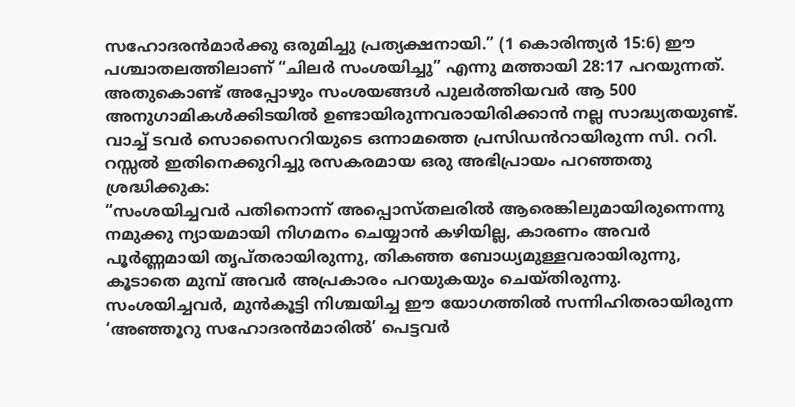സഹോദരൻമാർക്കു ഒരുമിച്ചു പ്രത്യക്ഷനായി.” (1 കൊരിന്ത്യർ 15:6) ഈ പശ്ചാതലത്തിലാണ് “ചിലർ സംശയിച്ചു” എന്നു മത്തായി 28:17 പറയുന്നത്. അതുകൊണ്ട് അപ്പോഴും സംശയങ്ങൾ പുലർത്തിയവർ ആ 500 അനുഗാമികൾക്കിടയിൽ ഉണ്ടായിരുന്നവരായിരിക്കാൻ നല്ല സാദ്ധ്യതയുണ്ട്.
വാച്ച് ടവർ സൊസൈററിയുടെ ഒന്നാമത്തെ പ്രസിഡൻറായിരുന്ന സി. ററി. റസ്സൽ ഇതിനെക്കുറിച്ചു രസകരമായ ഒരു അഭിപ്രായം പറഞ്ഞതു ശ്രദ്ധിക്കുക:
“സംശയിച്ചവർ പതിനൊന്ന് അപ്പൊസ്തലരിൽ ആരെങ്കിലുമായിരുന്നെന്നു നമുക്കു ന്യായമായി നിഗമനം ചെയ്യാൻ കഴിയില്ല, കാരണം അവർ പൂർണ്ണമായി തൃപ്തരായിരുന്നു, തികഞ്ഞ ബോധ്യമുള്ളവരായിരുന്നു, കൂടാതെ മുമ്പ് അവർ അപ്രകാരം പറയുകയും ചെയ്തിരുന്നു. സംശയിച്ചവർ, മുൻകൂട്ടി നിശ്ചയിച്ച ഈ യോഗത്തിൽ സന്നിഹിതരായിരുന്ന ‘അഞ്ഞൂറു സഹോദരൻമാരിൽ’ പെട്ടവർ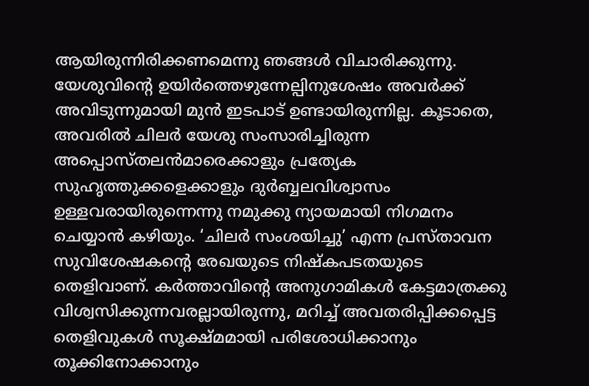ആയിരുന്നിരിക്കണമെന്നു ഞങ്ങൾ വിചാരിക്കുന്നു. യേശുവിന്റെ ഉയിർത്തെഴുന്നേല്പിനുശേഷം അവർക്ക് അവിടുന്നുമായി മുൻ ഇടപാട് ഉണ്ടായിരുന്നില്ല. കൂടാതെ, അവരിൽ ചിലർ യേശു സംസാരിച്ചിരുന്ന അപ്പൊസ്തലൻമാരെക്കാളും പ്രത്യേക സുഹൃത്തുക്കളെക്കാളും ദുർബ്ബലവിശ്വാസം ഉള്ളവരായിരുന്നെന്നു നമുക്കു ന്യായമായി നിഗമനം ചെയ്യാൻ കഴിയും. ‘ചിലർ സംശയിച്ചു’ എന്ന പ്രസ്താവന സുവിശേഷകന്റെ രേഖയുടെ നിഷ്കപടതയുടെ തെളിവാണ്. കർത്താവിന്റെ അനുഗാമികൾ കേട്ടമാത്രക്കു വിശ്വസിക്കുന്നവരല്ലായിരുന്നു, മറിച്ച് അവതരിപ്പിക്കപ്പെട്ട തെളിവുകൾ സൂക്ഷ്മമായി പരിശോധിക്കാനും തൂക്കിനോക്കാനും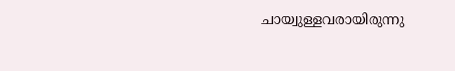ചായ്വുള്ളവരായിരുന്നു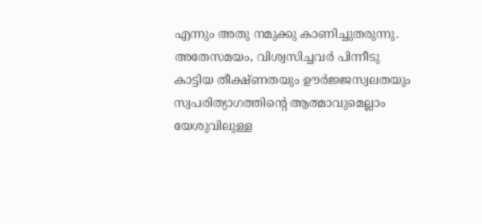എന്നും അതു നമുക്കു കാണിച്ചുതരുന്നു. അതേസമയം, വിശ്വസിച്ചവർ പിന്നീടു കാട്ടിയ തീക്ഷ്ണതയും ഊർജ്ജസ്വലതയും സ്വപരിത്യാഗത്തിന്റെ ആത്മാവുമെല്ലാം യേശുവിലുള്ള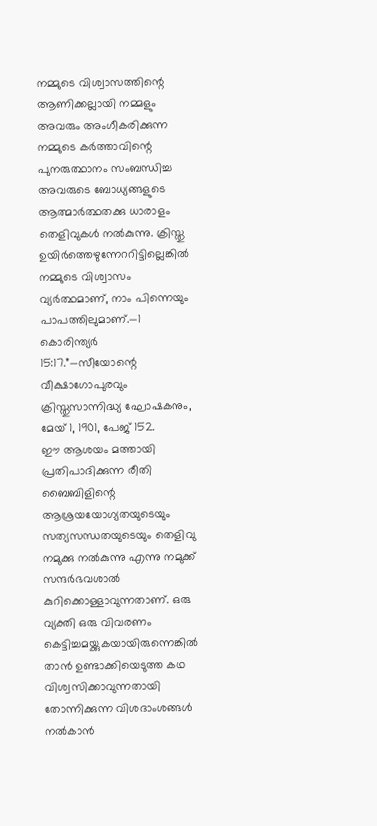നമ്മുടെ വിശ്വാസത്തിന്റെ ആണിക്കല്ലായി നമ്മളും അവരും അംഗീകരിക്കുന്ന നമ്മുടെ കർത്താവിന്റെ പുനരുത്ഥാനം സംബന്ധിച്ച അവരുടെ ബോധ്യങ്ങളുടെ ആത്മാർത്ഥതക്കു ധാരാളം തെളിവുകൾ നൽകുന്നു. ക്രിസ്തു ഉയിർത്തെഴുന്നേററിട്ടില്ലെങ്കിൽ നമ്മുടെ വിശ്വാസം വ്യർത്ഥമാണ്, നാം പിന്നെയും പാപത്തിലുമാണ്.—1 കൊരിന്ത്യർ 15:17.”—സീയോന്റെ വീക്ഷാഗോപുരവും ക്രിസ്തുസാന്നിദ്ധ്യ ഘോഷകനും, മേയ് 1, 1901, പേജ് 152.
ഈ ആശയം മത്തായി പ്രതിപാദിക്കുന്ന രീതി ബൈബിളിന്റെ ആശ്രയയോഗ്യതയുടെയും സത്യസന്ധതയുടെയും തെളിവു നമുക്കു നൽകുന്നു എന്നു നമുക്ക് സന്ദർഭവശാൽ കുറിക്കൊള്ളാവുന്നതാണ്. ഒരു വ്യക്തി ഒരു വിവരണം കെട്ടിച്ചമയ്ക്കുകയായിരുന്നെങ്കിൽ താൻ ഉണ്ടാക്കിയെടുത്ത കഥ വിശ്വസിക്കാവുന്നതായി തോന്നിക്കുന്ന വിശദാംശങ്ങൾ നൽകാൻ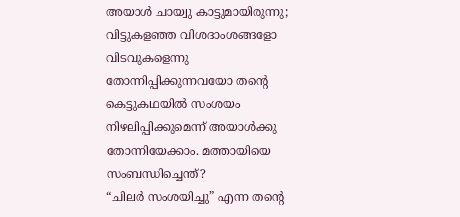അയാൾ ചായ്വു കാട്ടുമായിരുന്നു; വിട്ടുകളഞ്ഞ വിശദാംശങ്ങളോ വിടവുകളെന്നു തോന്നിപ്പിക്കുന്നവയോ തന്റെ കെട്ടുകഥയിൽ സംശയം നിഴലിപ്പിക്കുമെന്ന് അയാൾക്കു തോന്നിയേക്കാം. മത്തായിയെ സംബന്ധിച്ചെന്ത്?
“ചിലർ സംശയിച്ചു” എന്ന തന്റെ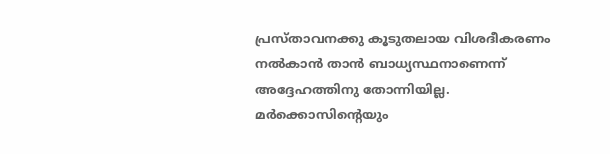പ്രസ്താവനക്കു കൂടുതലായ വിശദീകരണം നൽകാൻ താൻ ബാധ്യസ്ഥനാണെന്ന് അദ്ദേഹത്തിനു തോന്നിയില്ല. മർക്കൊസിന്റെയും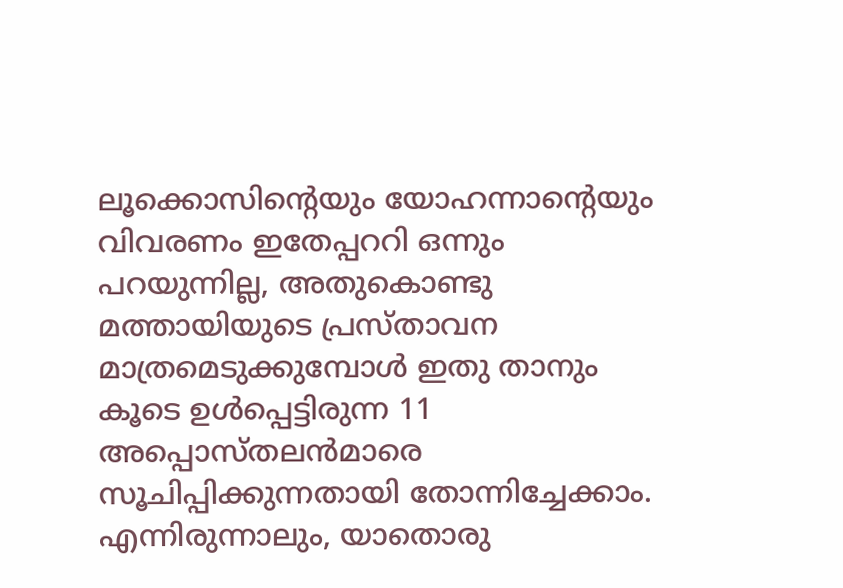ലൂക്കൊസിന്റെയും യോഹന്നാന്റെയും വിവരണം ഇതേപ്പററി ഒന്നും പറയുന്നില്ല, അതുകൊണ്ടു മത്തായിയുടെ പ്രസ്താവന മാത്രമെടുക്കുമ്പോൾ ഇതു താനും കൂടെ ഉൾപ്പെട്ടിരുന്ന 11 അപ്പൊസ്തലൻമാരെ സൂചിപ്പിക്കുന്നതായി തോന്നിച്ചേക്കാം. എന്നിരുന്നാലും, യാതൊരു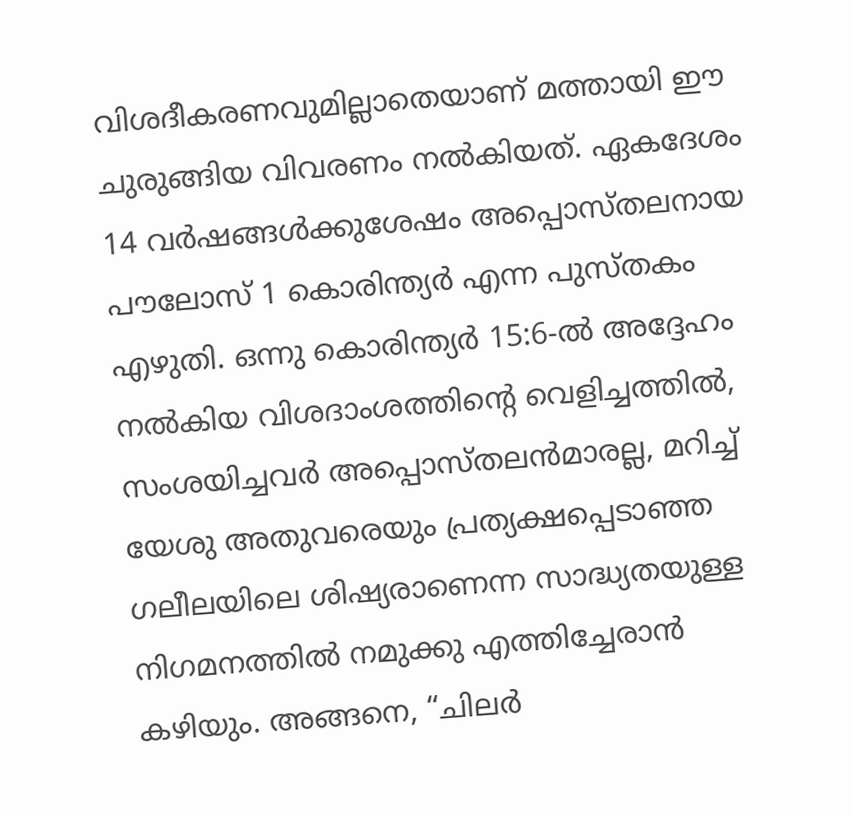വിശദീകരണവുമില്ലാതെയാണ് മത്തായി ഈ ചുരുങ്ങിയ വിവരണം നൽകിയത്. ഏകദേശം 14 വർഷങ്ങൾക്കുശേഷം അപ്പൊസ്തലനായ പൗലോസ് 1 കൊരിന്ത്യർ എന്ന പുസ്തകം എഴുതി. ഒന്നു കൊരിന്ത്യർ 15:6-ൽ അദ്ദേഹം നൽകിയ വിശദാംശത്തിന്റെ വെളിച്ചത്തിൽ, സംശയിച്ചവർ അപ്പൊസ്തലൻമാരല്ല, മറിച്ച് യേശു അതുവരെയും പ്രത്യക്ഷപ്പെടാഞ്ഞ ഗലീലയിലെ ശിഷ്യരാണെന്ന സാദ്ധ്യതയുള്ള നിഗമനത്തിൽ നമുക്കു എത്തിച്ചേരാൻ കഴിയും. അങ്ങനെ, “ചിലർ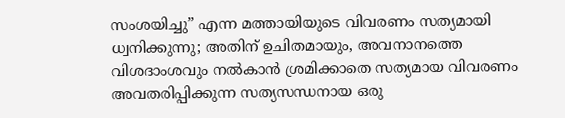സംശയിച്ചു” എന്ന മത്തായിയുടെ വിവരണം സത്യമായി ധ്വനിക്കുന്നു; അതിന് ഉചിതമായും, അവനാനത്തെ വിശദാംശവും നൽകാൻ ശ്രമിക്കാതെ സത്യമായ വിവരണം അവതരിപ്പിക്കുന്ന സത്യസന്ധനായ ഒരു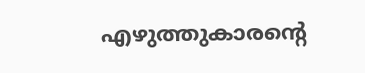എഴുത്തുകാരന്റെ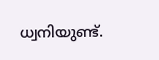ധ്വനിയുണ്ട്.